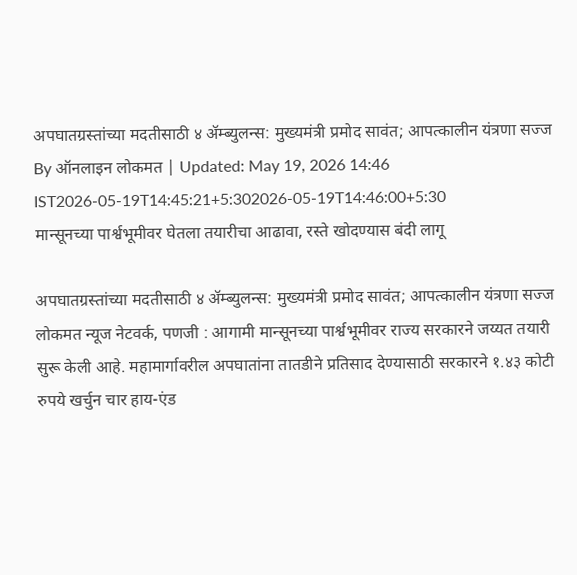अपघातग्रस्तांच्या मदतीसाठी ४ ॲम्ब्युलन्स: मुख्यमंत्री प्रमोद सावंत; आपत्कालीन यंत्रणा सज्ज
By ऑनलाइन लोकमत | Updated: May 19, 2026 14:46 IST2026-05-19T14:45:21+5:302026-05-19T14:46:00+5:30
मान्सूनच्या पार्श्वभूमीवर घेतला तयारीचा आढावा, रस्ते खोदण्यास बंदी लागू

अपघातग्रस्तांच्या मदतीसाठी ४ ॲम्ब्युलन्स: मुख्यमंत्री प्रमोद सावंत; आपत्कालीन यंत्रणा सज्ज
लोकमत न्यूज नेटवर्क, पणजी : आगामी मान्सूनच्या पार्श्वभूमीवर राज्य सरकारने जय्यत तयारी सुरू केली आहे. महामार्गावरील अपघातांना तातडीने प्रतिसाद देण्यासाठी सरकारने १.४३ कोटी रुपये खर्चुन चार हाय-एंड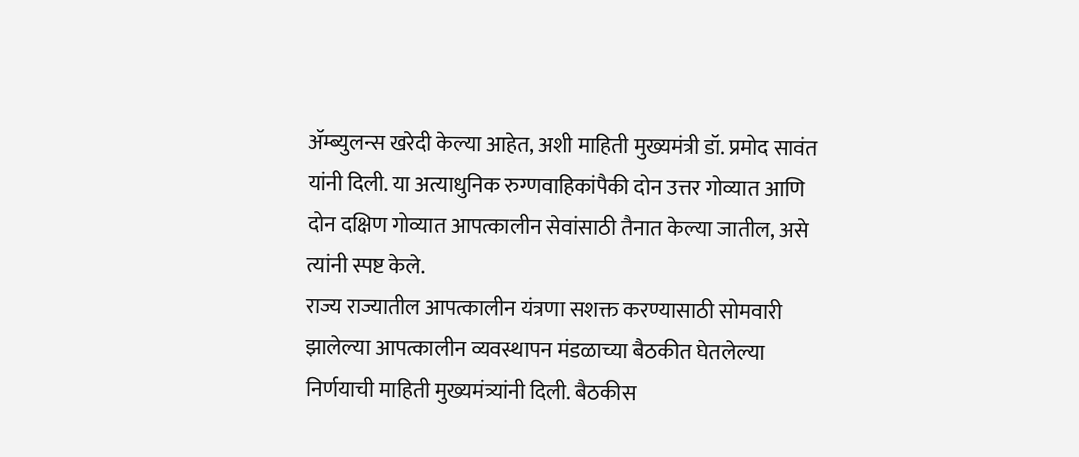ॲम्ब्युलन्स खरेदी केल्या आहेत, अशी माहिती मुख्यमंत्री डॉ. प्रमोद सावंत यांनी दिली. या अत्याधुनिक रुग्णवाहिकांपैकी दोन उत्तर गोव्यात आणि दोन दक्षिण गोव्यात आपत्कालीन सेवांसाठी तैनात केल्या जातील, असे त्यांनी स्पष्ट केले.
राज्य राज्यातील आपत्कालीन यंत्रणा सशक्त करण्यासाठी सोमवारी झालेल्या आपत्कालीन व्यवस्थापन मंडळाच्या बैठकीत घेतलेल्या निर्णयाची माहिती मुख्यमंत्र्यांनी दिली. बैठकीस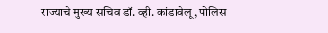राज्याचे मुख्य सचिव डॉ. व्ही. कांडावेलू, पोलिस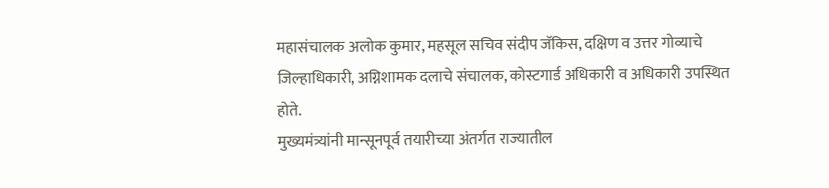महासंचालक अलोक कुमार, महसूल सचिव संदीप जॅकिस, दक्षिण व उत्तर गोव्याचे जिल्हाधिकारी, अग्निशामक दलाचे संचालक, कोस्टगार्ड अधिकारी व अधिकारी उपस्थित होते.
मुख्यमंत्र्यांनी मान्सूनपूर्व तयारीच्या अंतर्गत राज्यातील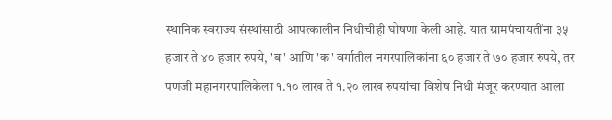स्थानिक स्वराज्य संस्थांसाठी आपत्कालीन निधीचीही घोषणा केली आहे. यात ग्रामपंचायतींना ३५ हजार ते ४० हजार रुपये, 'ब' आणि 'क' वर्गातील नगरपालिकांना ६० हजार ते ७० हजार रुपये, तर पणजी महानगरपालिकेला १.१० लाख ते १.२० लाख रुपयांचा विशेष निधी मंजूर करण्यात आला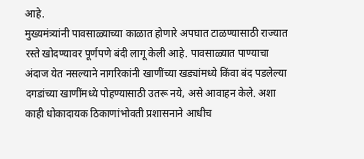आहे.
मुख्यमंत्र्यांनी पावसाळ्याच्या काळात होणारे अपघात टाळण्यासाठी राज्यात रस्ते खोदण्यावर पूर्णपणे बंदी लागू केली आहे. पावसाळ्यात पाण्याचा अंदाज येत नसल्याने नागरिकांनी खाणींच्या खड्यांमध्ये किंवा बंद पडलेल्या दगडांच्या खाणींमध्ये पोहण्यासाठी उतरू नये, असे आवाहन केले. अशा काही धोकादायक ठिकाणांभोवती प्रशासनाने आधीच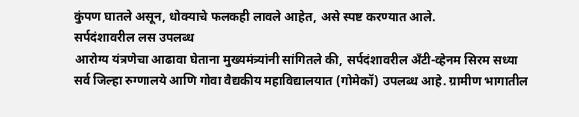कुंपण घातले असून, धोक्याचे फलकही लावले आहेत, असे स्पष्ट करण्यात आले.
सर्पदंशावरील लस उपलब्ध
आरोग्य यंत्रणेचा आढावा घेताना मुख्यमंत्र्यांनी सांगितले की, सर्पदंशावरील अँटी-व्हेनम सिरम सध्या सर्व जिल्हा रुग्णालये आणि गोवा वैद्यकीय महाविद्यालयात (गोमेकॉ) उपलब्ध आहे. ग्रामीण भागातील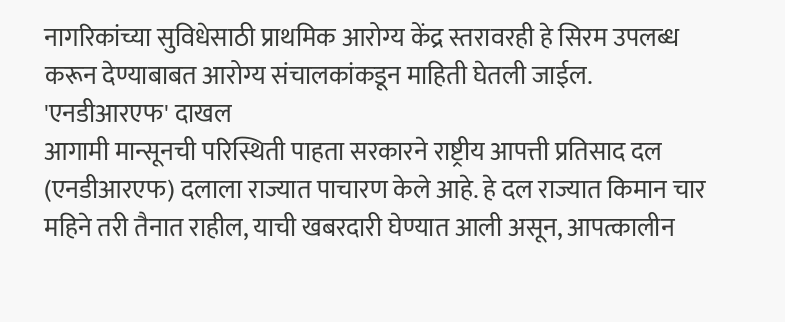नागरिकांच्या सुविधेसाठी प्राथमिक आरोग्य केंद्र स्तरावरही हे सिरम उपलब्ध करून देण्याबाबत आरोग्य संचालकांकडून माहिती घेतली जाईल.
'एनडीआरएफ' दाखल
आगामी मान्सूनची परिस्थिती पाहता सरकारने राष्ट्रीय आपत्ती प्रतिसाद दल (एनडीआरएफ) दलाला राज्यात पाचारण केले आहे. हे दल राज्यात किमान चार महिने तरी तैनात राहील, याची खबरदारी घेण्यात आली असून, आपत्कालीन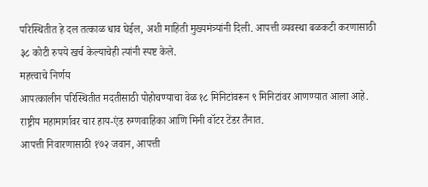परिस्थितीत हे दल तत्काळ धाव घेईल, अशी माहिती मुख्यमंत्र्यांनी दिली. आपत्ती व्यवस्था बळकटी करणासाठी ३८ कोटी रुपये खर्च केल्याचेही त्यांनी स्पष्ट केले.
महत्त्वाचे निर्णय
आपत्कालीन परिस्थितीत मदतीसाठी पोहोचण्याचा वेळ १८ मिनिटांवरून ९ मिनिटांवर आणण्यात आला आहे.
राष्ट्रीय महामार्गावर चार हाय-एंड रुग्णवाहिका आणि मिनी वॉटर टेंडर तैनात.
आपत्ती निवारणासाठी १७२ जवान, आपत्ती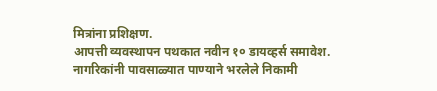मित्रांना प्रशिक्षण.
आपत्ती व्यवस्थापन पथकात नवीन १० डायव्हर्स समावेश.
नागरिकांनी पावसाळ्यात पाण्याने भरलेले निकामी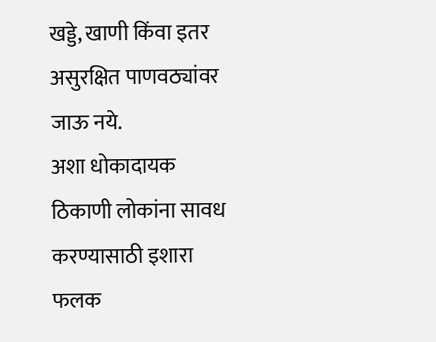खड्डे, खाणी किंवा इतर असुरक्षित पाणवठ्यांवर जाऊ नये.
अशा धोकादायक ठिकाणी लोकांना सावध करण्यासाठी इशारा फलक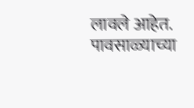लावले आहेत.
पावसाळ्याच्या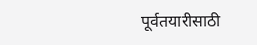पूर्वतयारीसाठी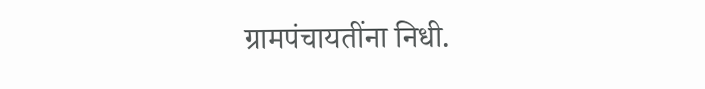ग्रामपंचायतींना निधी.